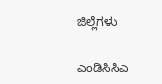ಜಿಲ್ಲೆಗಳು

ಎಂಡಿಸಿಸಿಎ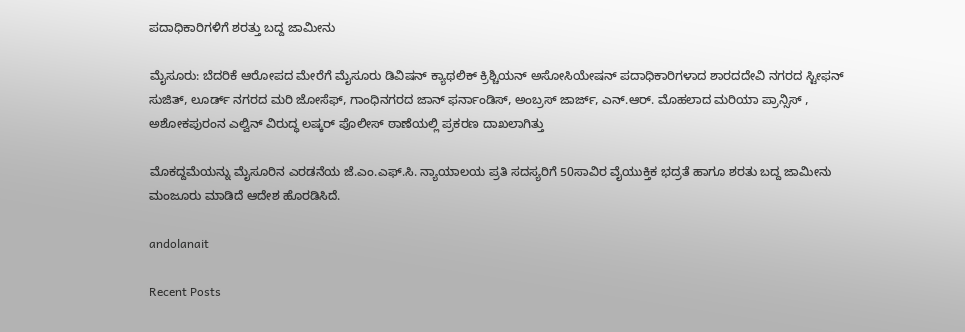ಪದಾಧಿಕಾರಿಗಳಿಗೆ ಶರತ್ತು ಬದ್ದ ಜಾಮೀನು

ಮೈಸೂರು: ಬೆದರಿಕೆ ಆರೋಪದ ಮೇರೆಗೆ ಮೈಸೂರು ಡಿವಿಷನ್ ಕ್ಯಾಥಲಿಕ್ ಕ್ರಿಶ್ಚಿಯನ್ ಅಸೋಸಿಯೇಷನ್ ಪದಾಧಿಕಾರಿಗಳಾದ ಶಾರದದೇವಿ ನಗರದ ಸ್ಟೀಫನ್ ಸುಜಿತ್, ಲೂರ್ಡ್ ನಗರದ ಮರಿ ಜೋಸೆಫ್, ಗಾಂಧಿನಗರದ ಜಾನ್ ಫರ್ನಾಂಡಿಸ್, ಅಂಬ್ರಸ್ ಜಾರ್ಜ್, ಎನ್.ಆರ್. ಮೊಹಲಾದ ಮರಿಯಾ ಪ್ರಾನ್ಸಿಸ್ , ಅಶೋಕಪುರಂನ ಎಲ್ವಿನ್ ವಿರುದ್ಧ ಲಷ್ಕರ್ ಪೊಲೀಸ್ ಠಾಣೆಯಲ್ಲಿ ಪ್ರಕರಣ ದಾಖಲಾಗಿತ್ತು

ಮೊಕದ್ದಮೆಯನ್ನು ಮೈಸೂರಿನ ಎರಡನೆಯ ಜೆ.ಎಂ.ಎಫ್.ಸಿ. ನ್ಯಾಯಾಲಯ ಪ್ರತಿ ಸದಸ್ಯರಿಗೆ 50ಸಾವಿರ ವೈಯುಕ್ತಿಕ ಭದ್ರತೆ ಹಾಗೂ ಶರತು ಬದ್ದ ಜಾಮೀನು ಮಂಜೂರು ಮಾಡಿದೆ ಆದೇಶ ಹೊರಡಿಸಿದೆ.

andolanait

Recent Posts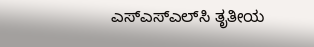ಎಸ್‌ಎಸ್‌ಎಲ್‌ಸಿ ತೃತೀಯ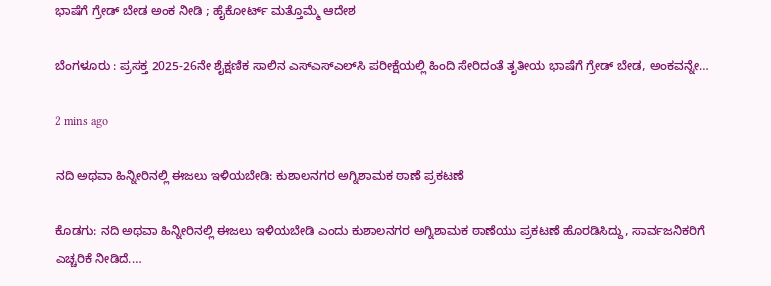ಭಾಷೆಗೆ ಗ್ರೇಡ್‌ ಬೇಡ ಅಂಕ ನೀಡಿ ; ಹೈಕೋರ್ಟ್‌ ಮತ್ತೊಮ್ಮೆ ಆದೇಶ

ಬೆಂಗಳೂರು : ಪ್ರಸಕ್ತ 2025-26ನೇ ಶೈಕ್ಷಣಿಕ ಸಾಲಿನ ಎಸ್‌ಎಸ್‌ಎಲ್‌ಸಿ ಪರೀಕ್ಷೆಯಲ್ಲಿ ಹಿಂದಿ ಸೇರಿದಂತೆ ತೃತೀಯ ಭಾಷೆಗೆ ಗ್ರೇಡ್ ಬೇಡ, ಅಂಕವನ್ನೇ…

2 mins ago

ನದಿ ಅಥವಾ ಹಿನ್ನೀರಿನಲ್ಲಿ ಈಜಲು ಇಳಿಯಬೇಡಿ: ಕುಶಾಲನಗರ ಅಗ್ನಿಶಾಮಕ ಠಾಣೆ ಪ್ರಕಟಣೆ

ಕೊಡಗು: ನದಿ ಅಥವಾ ಹಿನ್ನೀರಿನಲ್ಲಿ ಈಜಲು ಇಳಿಯಬೇಡಿ ಎಂದು ಕುಶಾಲನಗರ ಅಗ್ನಿಶಾಮಕ ಠಾಣೆಯು ಪ್ರಕಟಣೆ ಹೊರಡಿಸಿದ್ದು, ಸಾರ್ವಜನಿಕರಿಗೆ ಎಚ್ಚರಿಕೆ ನೀಡಿದೆ.…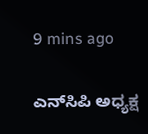9 mins ago

ಎನ್‌ಸಿಪಿ ಅಧ್ಯಕ್ಷ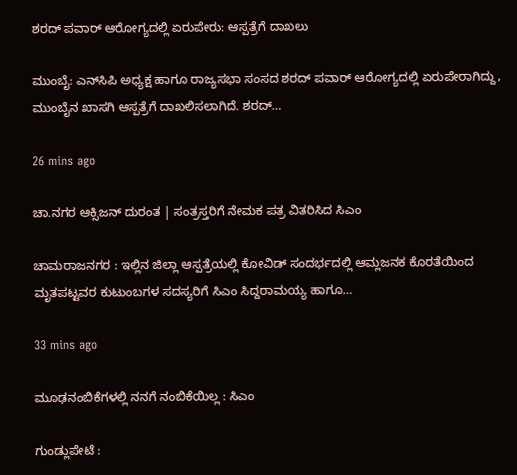ಶರದ್‌ ಪವಾರ್‌ ಆರೋಗ್ಯದಲ್ಲಿ ಏರುಪೇರು: ಆಸ್ಪತ್ರೆಗೆ ದಾಖಲು

ಮುಂಬೈ: ಎನ್‌ಸಿಪಿ ಅಧ್ಯಕ್ಷ ಹಾಗೂ ರಾಜ್ಯಸಭಾ ಸಂಸದ ಶರದ್‌ ಪವಾರ್‌ ಆರೋಗ್ಯದಲ್ಲಿ ಏರುಪೇರಾಗಿದ್ದು, ಮುಂಬೈನ ಖಾಸಗಿ ಆಸ್ಪತ್ರೆಗೆ ದಾಖಲಿಸಲಾಗಿದೆ. ಶರದ್‌…

26 mins ago

ಚಾ.ನಗರ ಆಕ್ಸಿಜನ್‌ ದುರಂತ | ಸಂತ್ರಸ್ತರಿಗೆ ನೇಮಕ ಪತ್ರ ವಿತರಿಸಿದ ಸಿಎಂ

ಚಾಮರಾಜನಗರ : ಇಲ್ಲಿನ ಜಿಲ್ಲಾ ಆಸ್ಪತ್ರೆಯಲ್ಲಿ ಕೋವಿಡ್‌ ಸಂದರ್ಭದಲ್ಲಿ ಆಮ್ಲಜನಕ ಕೊರತೆಯಿಂದ ಮೃತಪಟ್ಟವರ ಕುಟುಂಬಗಳ ಸದಸ್ಯರಿಗೆ ಸಿಎಂ ಸಿದ್ದರಾಮಯ್ಯ ಹಾಗೂ…

33 mins ago

ಮೂಢನಂಬಿಕೆಗಳಲ್ಲಿ ನನಗೆ ನಂಬಿಕೆಯಿಲ್ಲ : ಸಿಎಂ

ಗುಂಡ್ಲುಪೇಟೆ :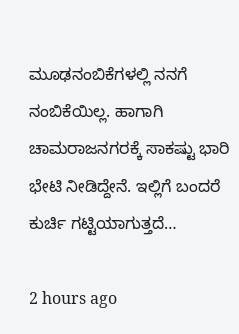ಮೂಢನಂಬಿಕೆಗಳಲ್ಲಿ ನನಗೆ ನಂಬಿಕೆಯಿಲ್ಲ. ಹಾಗಾಗಿ ಚಾಮರಾಜನಗರಕ್ಕೆ ಸಾಕಷ್ಟು ಭಾರಿ ಭೇಟಿ ನೀಡಿದ್ದೇನೆ. ಇಲ್ಲಿಗೆ ಬಂದರೆ ಕುರ್ಚಿ ಗಟ್ಟಿಯಾಗುತ್ತದೆ…

2 hours ago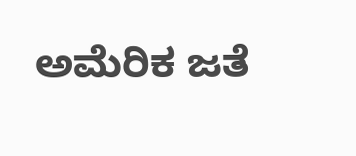ಅಮೆರಿಕ ಜತೆ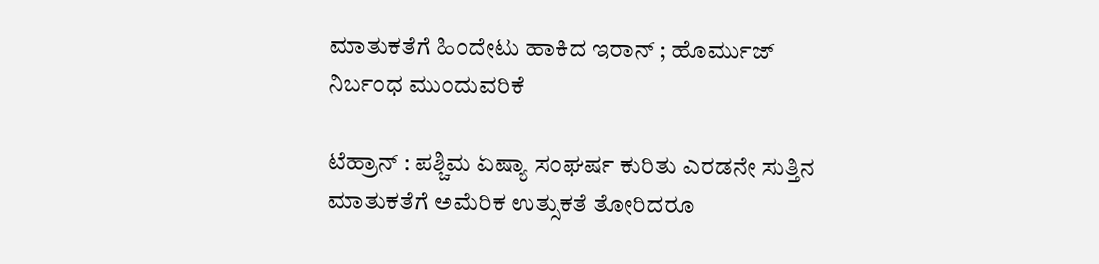ಮಾತುಕತೆಗೆ ಹಿಂದೇಟು ಹಾಕಿದ ಇರಾನ್‌ ; ಹೊರ್ಮುಜ್ ನಿರ್ಬಂಧ ಮುಂದುವರಿಕೆ

ಟೆಹ್ರಾನ್‌ : ಪಶ್ಚಿಮ ಏಷ್ಯಾ ಸಂಘರ್ಷ ಕುರಿತು ಎರಡನೇ ಸುತ್ತಿನ ಮಾತುಕತೆಗೆ ಅಮೆರಿಕ ಉತ್ಸುಕತೆ ತೋರಿದರೂ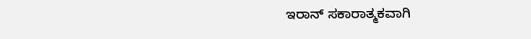ಇರಾನ್ ಸಕಾರಾತ್ಮಕವಾಗಿ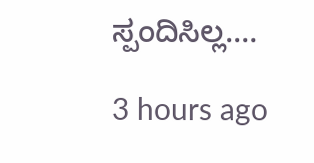ಸ್ಪಂದಿಸಿಲ್ಲ.…

3 hours ago